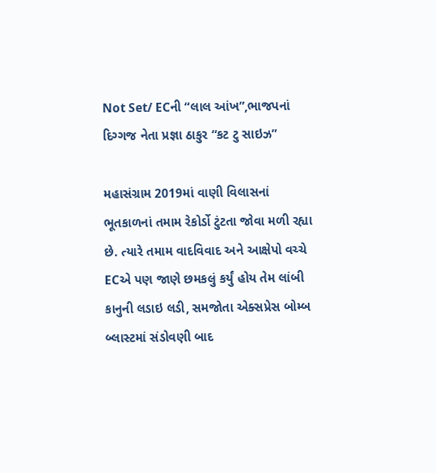Not Set/ ECની “લાલ આંખ”,ભાજપનાં દિગ્ગજ નેતા પ્રજ્ઞા ઠાકુર “કટ ટુ સાઇઝ”

મહાસંગ્રામ 2019માં વાણી વિલાસનાં ભૂતકાળનાં તમામ રેકોર્ડો ટુંટતા જોવા મળી રહ્યા છે. ત્યારે તમામ વાદવિવાદ અને આક્ષેપો વચ્ચે ECએ પણ જાણે છમકલું કર્યું હોય તેમ લાંબી કાનુની લડાઇ લડી, સમજોતા એક્સપ્રેસ બોમ્બ બ્લાસ્ટમાં સંડોવણી બાદ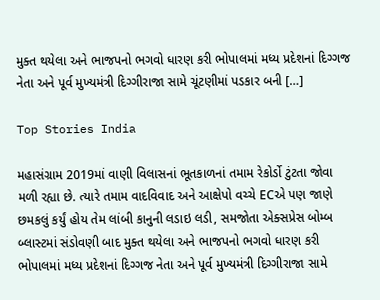મુક્ત થયેલા અને ભાજપનો ભગવો ધારણ કરી ભોપાલમાં મધ્ય પ્રદેશનાં દિગ્ગજ નેતા અને પૂર્વ મુખ્યમંત્રી દિગ્ગીરાજા સામે ચૂંટણીમાં પડકાર બની […]

Top Stories India

મહાસંગ્રામ 2019માં વાણી વિલાસનાં ભૂતકાળનાં તમામ રેકોર્ડો ટુંટતા જોવા મળી રહ્યા છે. ત્યારે તમામ વાદવિવાદ અને આક્ષેપો વચ્ચે ECએ પણ જાણે છમકલું કર્યું હોય તેમ લાંબી કાનુની લડાઇ લડી, સમજોતા એક્સપ્રેસ બોમ્બ બ્લાસ્ટમાં સંડોવણી બાદ મુક્ત થયેલા અને ભાજપનો ભગવો ધારણ કરી ભોપાલમાં મધ્ય પ્રદેશનાં દિગ્ગજ નેતા અને પૂર્વ મુખ્યમંત્રી દિગ્ગીરાજા સામે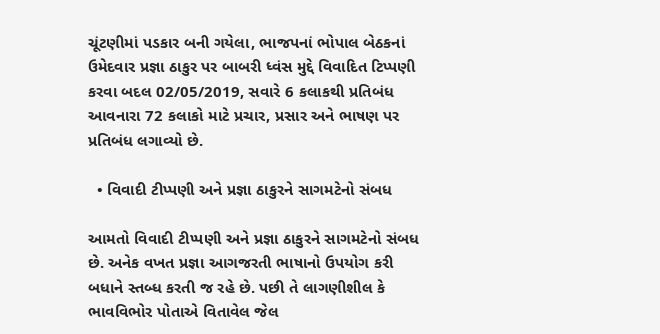ચૂંટણીમાં પડકાર બની ગયેલા, ભાજપનાં ભોપાલ બેઠકનાં ઉમેદવાર પ્રજ્ઞા ઠાકુર પર બાબરી ધ્વંસ મુદ્દે વિવાદિત ટિપ્પણી કરવા બદલ 02/05/2019, સવારે 6 કલાકથી પ્રતિબંધ આવનારા 72 કલાકો માટે પ્રચાર, પ્રસાર અને ભાષણ પર પ્રતિબંધ લગાવ્યો છે.

  • વિવાદી ટીપ્પણી અને પ્રજ્ઞા ઠાકુરને સાગમટેનો સંબધ

આમતો વિવાદી ટીપ્પણી અને પ્રજ્ઞા ઠાકુરને સાગમટેનો સંબધ છે. અનેક વખત પ્રજ્ઞા આગજરતી ભાષાનો ઉપયોગ કરી બધાને સ્તબ્ધ કરતી જ રહે છે. પછી તે લાગણીશીલ કે ભાવવિભોર પોતાએ વિતાવેલ જેલ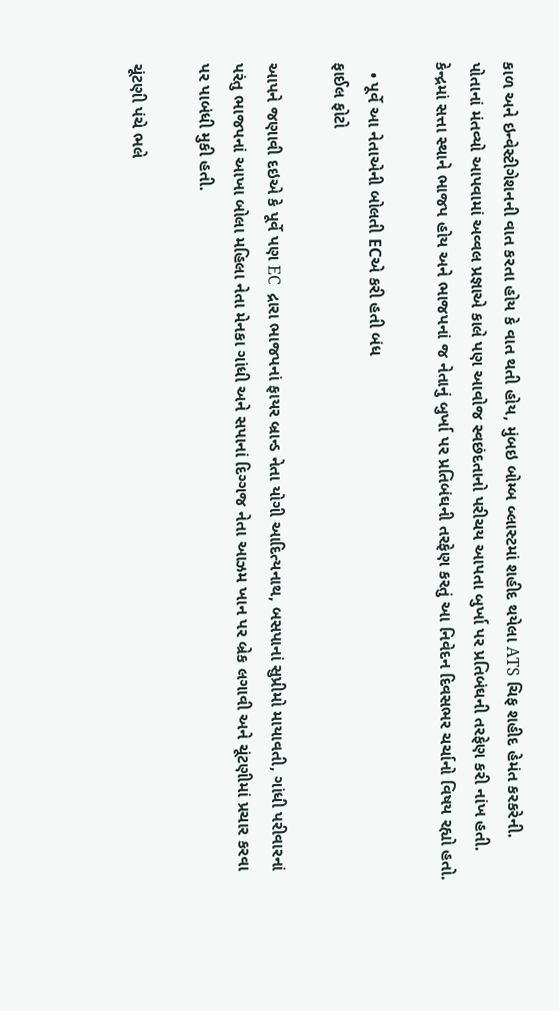કાળ અને ઇન્વેસ્ટીગેશનની વાત કરતા હોય કે વાત થતી હોય, મુંબઇ બોમ્બ બ્લાસ્ટમાં શહીદ થયેલા ATS ચિફ શહીદ હેમંત કરકરેની. પોતાનાં મંતવ્યો આપવામાં અવ્વલ પ્રજ્ઞાએ કાલે પણ આવોજ સ્વછંદતાનો પરીચય આપતા બુર્ખા પર પ્રતિબંઘની તરફેણ કરી નાંખ હતી. કેન્દ્રમાં સત્તા સ્થાને ભાજપ હોય અને ભાજપનાં જ નેતાનું બુર્ખા પર પ્રતિબંઘની તરફેણ કરતું આ નિવેદન દિવસભર ચર્ચાનો વિષય રહ્યો હતો.

  • પૂર્વે આ નેતાએની બોલતી ECએ કરી હતી બંધ
ફાઈલ ફોટો

આપને જણાવી દઇએ કે પૂર્વે પણ EC  દ્રારા ભાજપનાં ફાયર બ્રાન્ડ નેતા યોગી આદિત્યનાથ, બસપાનાં સુપ્રીમો માયાવતી, ગાંધી પરીવારનાં પરંતુ ભાજપનાં આખા બોલા મહિલા નેતા મેનકા ગાંધી અને સપાનાં દિગ્ગજ નેતા આઝમ ખાન પર બ્રેક લગાવી અને ચૂંટણીમાં પ્રચાર કરવા પર પાબંધી મુકી હતી.

ચૂંટણી પંચે ભલે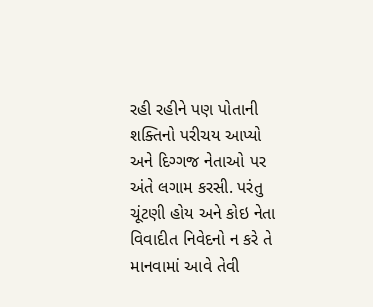રહી રહીને પણ પોતાની શક્તિનો પરીચય આપ્યો અને દિગ્ગજ નેતાઓ પર અંતે લગામ કરસી. પરંતુ ચૂંટણી હોય અને કોઇ નેતા વિવાદીત નિવેદનો ન કરે તે માનવામાં આવે તેવી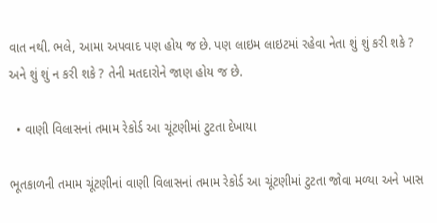વાત નથી. ભલે, આમા અપવાદ પણ હોય જ છે. પણ લાઇમ લાઇટમાં રહેવા નેતા શું શું કરી શકે ? અને શું શું ન કરી શકે ? તેની મતદારોને જાણ હોય જ છે.

  • વાણી વિલાસનાં તમામ રેકોર્ડ આ ચૂંટણીમાં ટુટતા દેખાયા

ભૂતકાળની તમામ ચૂંટણીનાં વાણી વિલાસનાં તમામ રેકોર્ડ આ ચૂંટણીમાં ટુટતા જોવા મળ્યા અને ખાસ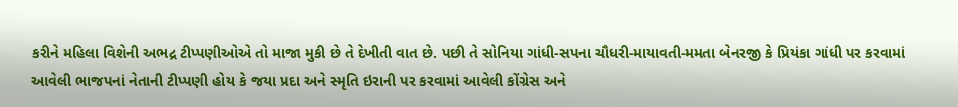કરીને મહિલા વિશેની અભદ્ર ટીપ્પણીઓએ તો માજા મુકી છે તે દેખીતી વાત છે. પછી તે સોનિયા ગાંધી-સપના ચૌધરી-માયાવતી-મમતા બેનરજી કે પ્રિયંકા ગાંધી પર કરવામાં આવેલી ભાજપનાં નેતાની ટીપ્પણી હોય કે જયા પ્રદા અને સ્મૃતિ ઇરાની પર કરવામાં આવેલી કોંગ્રેસ અને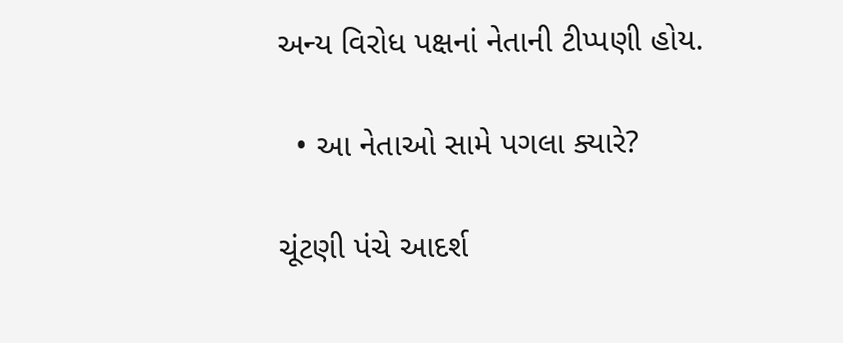અન્ય વિરોધ પક્ષનાં નેતાની ટીપ્પણી હોય.

  • આ નેતાઓ સામે પગલા ક્યારે?

ચૂંટણી પંચે આદર્શ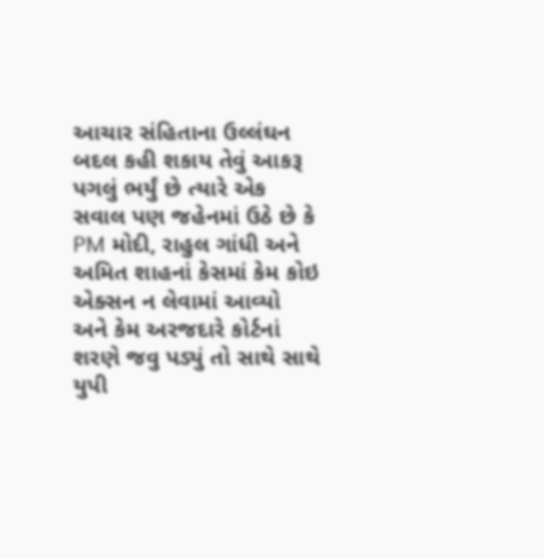આચાર સંહિતાના ઉલ્લંઘન બદલ કહી શકાય તેવું આકરૂ પગલું ભર્યું છે ત્યારે એક સવાલ પણ જહેનમાં ઉઠે છે કે PM મોદી, રાહુલ ગાંધી અને અમિત શાહનાં કેસમાં કેમ કોઇ એક્સન ન લેવામાં આવ્યો અને કેમ અરજદારે કોર્ટનાં શરણે જવુ પડ્યું તો સાથે સાથે યુપી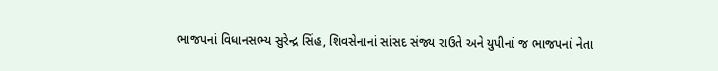ભાજપનાં વિધાનસભ્ય સુરેન્દ્ર સિંહ, શિવસેનાનાં સાંસદ સંજ્ય રાઉતે અને યુપીનાં જ ભાજપનાં નેતા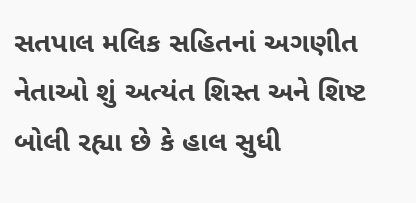સતપાલ મલિક સહિતનાં અગણીત નેતાઓ શું અત્યંત શિસ્ત અને શિષ્ટ બોલી રહ્યા છે કે હાલ સુધી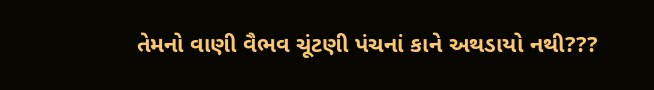તેમનો વાણી વૈભવ ચૂંટણી પંચનાં કાને અથડાયો નથી???